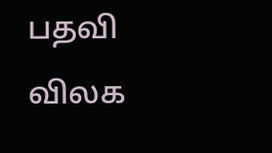பதவி விலக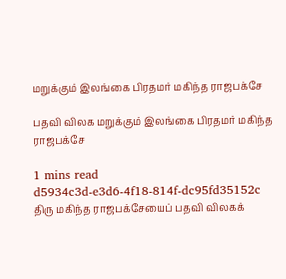மறுக்கும் இலங்கை பிரதமர் மகிந்த ராஜபக்சே

பதவி விலக மறுக்கும் இலங்கை பிரதமர் மகிந்த ராஜபக்சே

1 mins read
d5934c3d-e3d6-4f18-814f-dc95fd35152c
திரு மகிந்த ராஜபக்சேயைப் பதவி விலகக்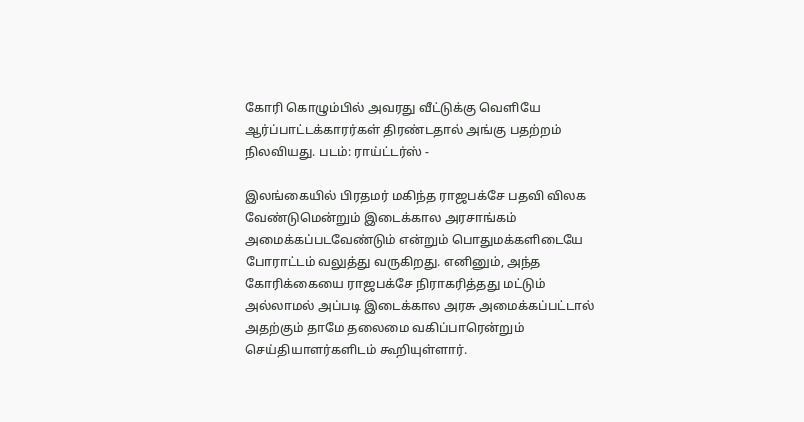கோரி கொழும்பில் அவரது வீட்டுக்கு வெளியே ஆர்ப்பாட்டக்காரர்கள் திரண்டதால் அங்கு பதற்றம் நிலவியது. படம்: ராய்ட்டர்ஸ் -

இலங்கையில் பிரதமர் மகிந்த ராஜபக்சே பதவி விலக வேண்டுமென்றும் இடைக்கால அரசாங்கம் அமைக்கப்படவேண்டும் என்றும் பொதுமக்களிடையே போராட்டம் வலுத்து வருகிறது. எனினும், அந்த கோரிக்கையை ராஜபக்சே நிராகரித்தது மட்டும் அல்லாமல் அப்படி இடைக்கால அரசு அமைக்கப்பட்டால் அதற்கும் தாமே தலைமை வகிப்பாரென்றும் செய்தியாளர்களிடம் கூறியுள்ளார்.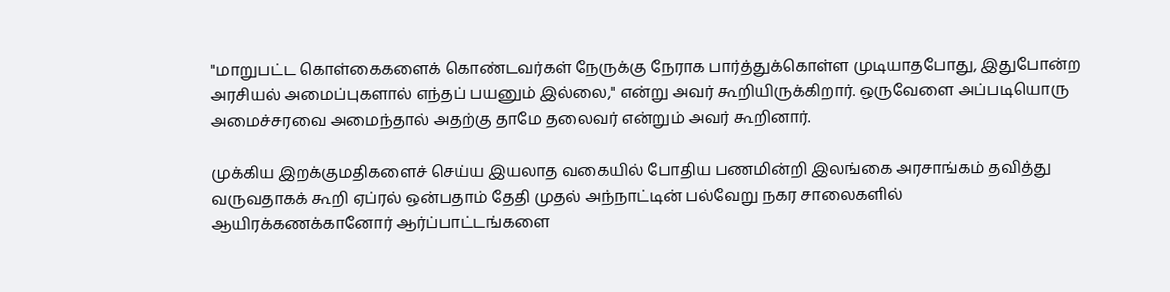"மாறுபட்ட கொள்கைகளைக் கொண்டவர்கள் நேருக்கு நேராக பார்த்துக்கொள்ள முடியாதபோது, இதுபோன்ற அரசியல் அமைப்புகளால் எந்தப் பயனும் இல்லை," என்று அவர் கூறியிருக்கிறார். ஒருவேளை அப்படியொரு அமைச்சரவை அமைந்தால் அதற்கு தாமே தலைவர் என்றும் அவர் கூறினார்.

முக்கிய இறக்குமதிகளைச் செய்ய இயலாத வகையில் போதிய பணமின்றி இலங்கை அரசாங்கம் தவித்து வருவதாகக் கூறி ஏப்ரல் ஒன்பதாம் தேதி முதல் அந்நாட்டின் பல்வேறு நகர சாலைகளில் ஆயிரக்கணக்கானோர் ஆர்ப்பாட்டங்களை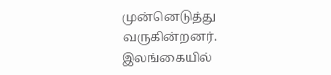முன்னெடுத்து வருகின்றனர். இலங்கையில்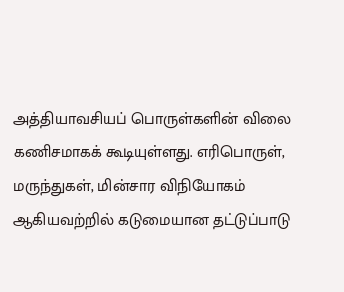அத்தியாவசியப் பொருள்களின் விலை கணிசமாகக் கூடியுள்ளது. எரிபொருள், மருந்துகள், மின்சார விநியோகம் ஆகியவற்றில் கடுமையான தட்டுப்பாடு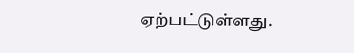ஏற்பட்டுள்ளது.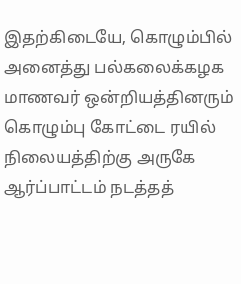இதற்கிடையே, கொழும்பில் அனைத்து பல்கலைக்கழக மாணவர் ஒன்றியத்தினரும் கொழும்பு கோட்டை ரயில் நிலையத்திற்கு அருகே ஆர்ப்பாட்டம் நடத்தத்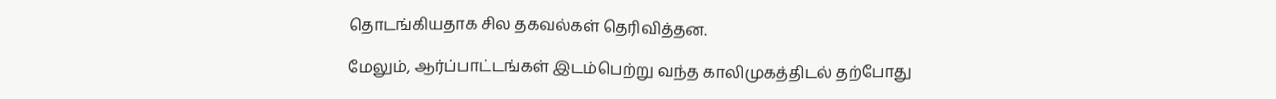தொடங்கியதாக சில தகவல்கள் தெரிவித்தன.

மேலும், ஆர்ப்பாட்டங்கள் இடம்பெற்று வந்த காலிமுகத்திடல் தற்போது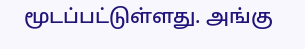மூடப்பட்டுள்ளது. அங்கு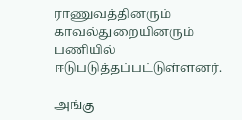ராணுவத்தினரும் காவல்துறையினரும் பணியில் ஈடுபடுத்தப்பட்டுள்ளனர்.

அங்கு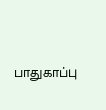பாதுகாப்பு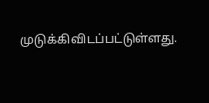முடுக்கிவிடப்பட்டுள்ளது.